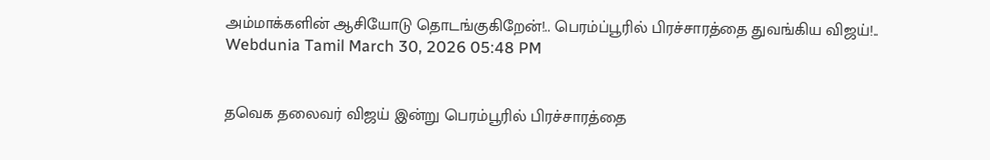அம்மாக்களின் ஆசியோடு தொடங்குகிறேன்!.. பெரம்ப்பூரில் பிரச்சாரத்தை துவங்கிய விஜய்!..
Webdunia Tamil March 30, 2026 05:48 PM


தவெக தலைவர் விஜய் இன்று பெரம்பூரில் பிரச்சாரத்தை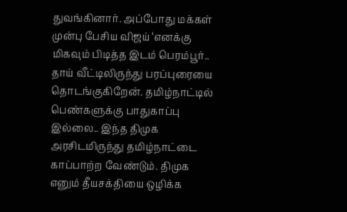துவங்கினார். அப்போது மக்கள் முன்பு பேசிய விஜய் ‘எனக்கு மிகவும் பிடித்த இடம் பெரம்பூர்.. தாய் வீட்டிலிருந்து பரப்புரையை தொடங்குகிறேன். தமிழ்நாட்டில் பெண்களுக்கு பாதுகாப்பு இல்லை.. இந்த திமுக அரசிடமிருந்து தமிழ்நாட்டை காப்பாற்ற வேண்டும். திமுக எனும் தீயசக்தியை ஒழிக்க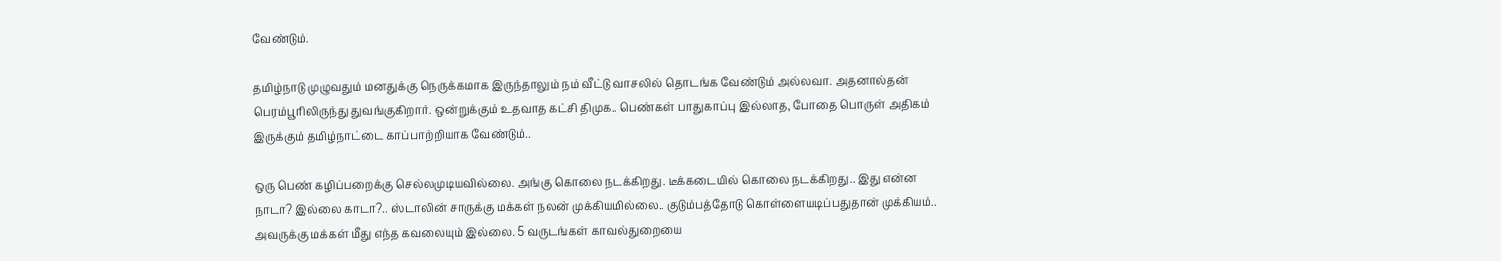வேண்டும்.

தமிழ்நாடு முழுவதும் மனதுக்கு நெருக்கமாக இருந்தாலும் நம் வீட்டு வாசலில் தொடங்க வேண்டும் அல்லவா. அதனால்தன் பெரம்பூரிலிருந்து துவங்குகிறார். ஒன்றுக்கும் உதவாத கட்சி திமுக.. பெண்கள் பாதுகாப்பு இல்லாத, போதை பொருள் அதிகம் இருக்கும் தமிழ்நாட்டை காப்பாற்றியாக வேண்டும்..

ஒரு பெண் கழிப்பறைக்கு செல்லமுடியவில்லை. அங்கு கொலை நடக்கிறது. டீக்கடையில் கொலை நடக்கிறது.. இது என்ன நாடா? இல்லை காடா?.. ஸ்டாலின் சாருக்கு மக்கள் நலன் முக்கியமில்லை.. குடும்பத்தோடு கொள்ளையடிப்பதுதான் முக்கியம்.. அவருக்கு மக்கள் மீது எந்த கவலையும் இல்லை. 5 வருடங்கள் காவல்துறையை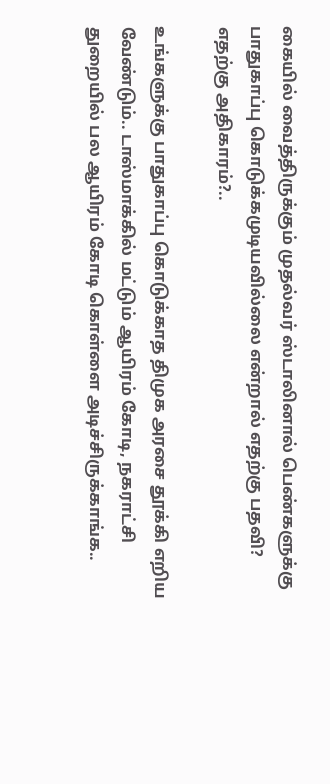கையில் வைத்திருக்கும் முதல்வர் ஸ்டாலினால் பெண்களுக்கு பாதுகாப்பு கொடுக்கமுடியவில்லை என்றால் எதற்கு பதவி? எதற்கு அதிகாரம்?..

உங்களுக்கு பாதுகாப்பு கொடுக்காத திமுக அரசை தூக்கி எறிய வேண்டும்.. டாஸ்மாக்கில் மட்டும் ஆயிரம் கோடி, நகராட்சி துறையில் பல ஆயிரம் கோடி கொள்ளை அடிச்சிருக்காங்க..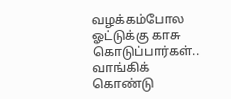வழக்கம்போல ஓட்டுக்கு காசு கொடுப்பார்கள்.. வாங்கிக் கொண்டு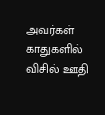அவர்கள் காதுகளில் விசில் ஊதி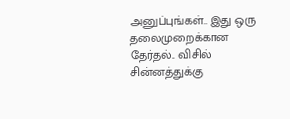அனுப்புங்கள்.. இது ஒரு தலைமுறைக்கான தேர்தல்.. விசில் சின்னத்துக்கு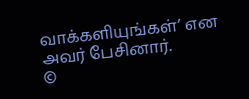வாக்களியுங்கள்’ என அவர் பேசினார்.
©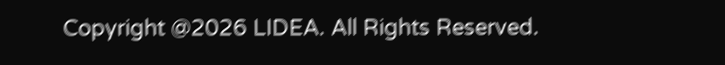Copyright @2026 LIDEA. All Rights Reserved.